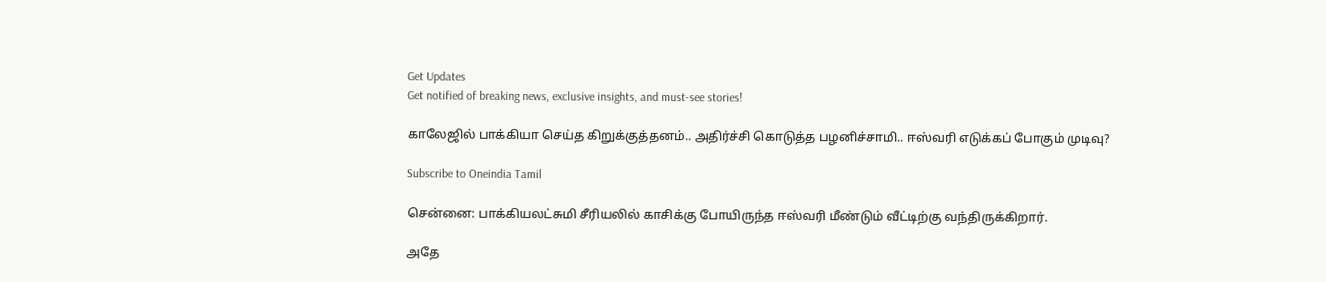Get Updates
Get notified of breaking news, exclusive insights, and must-see stories!

காலேஜில் பாக்கியா செய்த கிறுக்குத்தனம்.. அதிர்ச்சி கொடுத்த பழனிச்சாமி.. ஈஸ்வரி எடுக்கப் போகும் முடிவு?

Subscribe to Oneindia Tamil

சென்னை: பாக்கியலட்சுமி சீரியலில் காசிக்கு போயிருந்த ஈஸ்வரி மீண்டும் வீட்டிற்கு வந்திருக்கிறார்.

அதே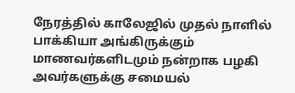நேரத்தில் காலேஜில் முதல் நாளில் பாக்கியா அங்கிருக்கும் மாணவர்களிடமும் நன்றாக பழகி அவர்களுக்கு சமையல்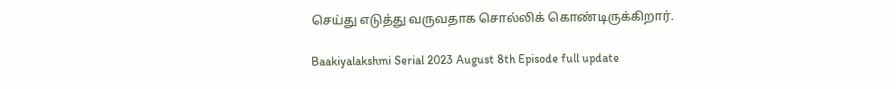செய்து எடுத்து வருவதாக சொல்லிக் கொண்டிருக்கிறார்.

Baakiyalakshmi Serial 2023 August 8th Episode full update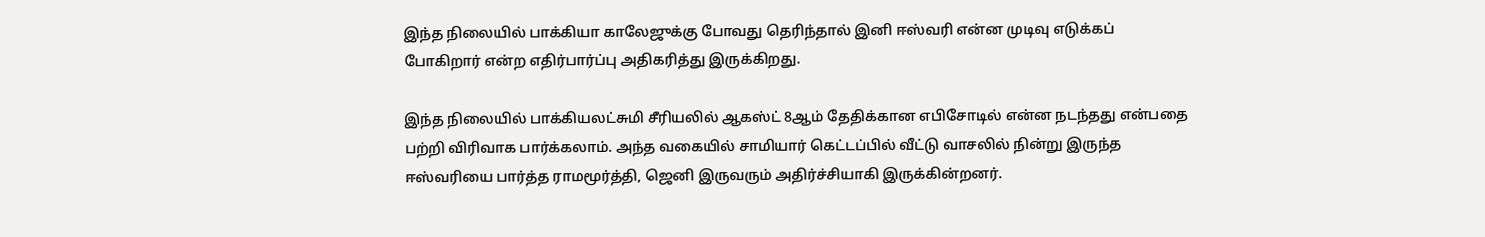இந்த நிலையில் பாக்கியா காலேஜுக்கு போவது தெரிந்தால் இனி ஈஸ்வரி என்ன முடிவு எடுக்கப் போகிறார் என்ற எதிர்பார்ப்பு அதிகரித்து இருக்கிறது.

இந்த நிலையில் பாக்கியலட்சுமி சீரியலில் ஆகஸ்ட் 8ஆம் தேதிக்கான எபிசோடில் என்ன நடந்தது என்பதை பற்றி விரிவாக பார்க்கலாம். அந்த வகையில் சாமியார் கெட்டப்பில் வீட்டு வாசலில் நின்று இருந்த ஈஸ்வரியை பார்த்த ராமமூர்த்தி, ஜெனி இருவரும் அதிர்ச்சியாகி இருக்கின்றனர்.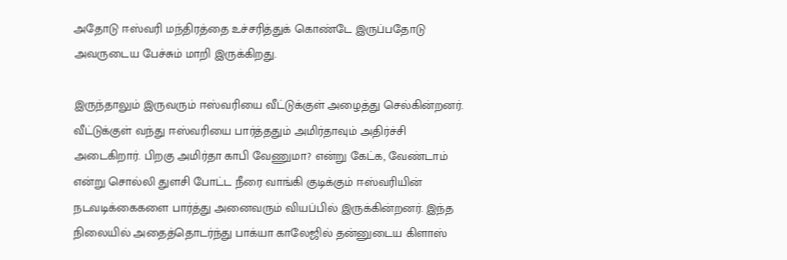அதோடு ஈஸ்வரி மந்திரத்தை உச்சரித்துக் கொண்டே இருப்பதோடு அவருடைய பேச்சும் மாறி இருக்கிறது.

இருந்தாலும் இருவரும் ஈஸ்வரியை வீட்டுக்குள் அழைத்து செல்கின்றனர். வீட்டுக்குள் வந்து ஈஸ்வரியை பார்த்ததும் அமிர்தாவும் அதிர்ச்சி அடைகிறார். பிறகு அமிர்தா காபி வேணுமா? என்று கேட்க, வேண்டாம் என்று சொல்லி துளசி போட்ட நீரை வாங்கி குடிக்கும் ஈஸ்வரியின் நடவடிக்கைகளை பார்த்து அனைவரும் வியப்பில் இருக்கின்றனர். இந்த நிலையில் அதைத்தொடர்ந்து பாக்யா காலேஜில் தன்னுடைய கிளாஸ்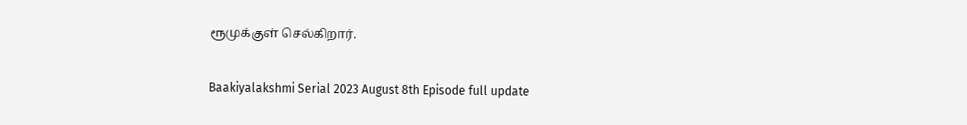ரூமுக்குள் செல்கிறார்.

Baakiyalakshmi Serial 2023 August 8th Episode full update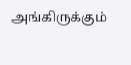அங்கிருக்கும்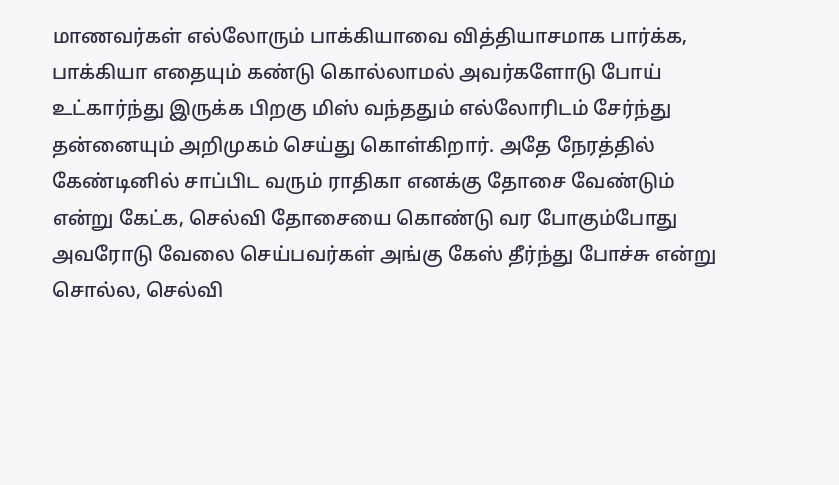மாணவர்கள் எல்லோரும் பாக்கியாவை வித்தியாசமாக பார்க்க, பாக்கியா எதையும் கண்டு கொல்லாமல் அவர்களோடு போய் உட்கார்ந்து இருக்க பிறகு மிஸ் வந்ததும் எல்லோரிடம் சேர்ந்து தன்னையும் அறிமுகம் செய்து கொள்கிறார். அதே நேரத்தில் கேண்டினில் சாப்பிட வரும் ராதிகா எனக்கு தோசை வேண்டும் என்று கேட்க, செல்வி தோசையை கொண்டு வர போகும்போது அவரோடு வேலை செய்பவர்கள் அங்கு கேஸ் தீர்ந்து போச்சு என்று சொல்ல, செல்வி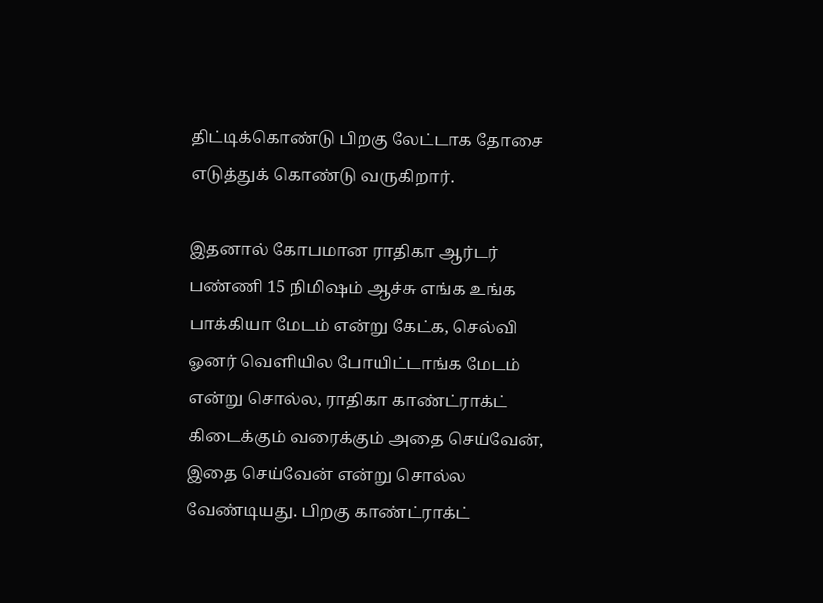திட்டிக்கொண்டு பிறகு லேட்டாக தோசை எடுத்துக் கொண்டு வருகிறார்.

இதனால் கோபமான ராதிகா ஆர்டர் பண்ணி 15 நிமிஷம் ஆச்சு எங்க உங்க பாக்கியா மேடம் என்று கேட்க, செல்வி ஓனர் வெளியில போயிட்டாங்க மேடம் என்று சொல்ல, ராதிகா காண்ட்ராக்ட் கிடைக்கும் வரைக்கும் அதை செய்வேன், இதை செய்வேன் என்று சொல்ல வேண்டியது. பிறகு காண்ட்ராக்ட்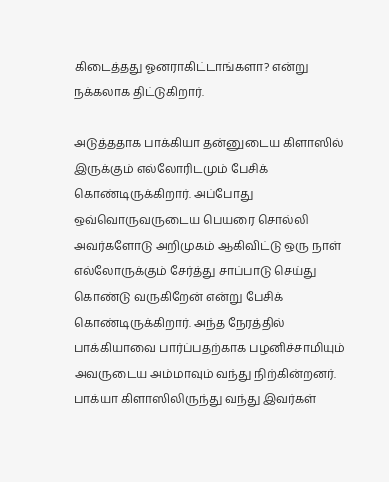கிடைத்தது ஓனராகிட்டாங்களா? என்று நக்கலாக திட்டுகிறார்.

அடுத்ததாக பாக்கியா தன்னுடைய கிளாஸில் இருக்கும் எல்லோரிடமும் பேசிக் கொண்டிருக்கிறார். அப்போது ஒவ்வொருவருடைய பெயரை சொல்லி அவர்களோடு அறிமுகம் ஆகிவிட்டு ஒரு நாள் எல்லோருக்கும் சேர்த்து சாப்பாடு செய்து கொண்டு வருகிறேன் என்று பேசிக் கொண்டிருக்கிறார். அந்த நேரத்தில் பாக்கியாவை பார்ப்பதற்காக பழனிச்சாமியும் அவருடைய அம்மாவும் வந்து நிற்கின்றனர். பாக்யா கிளாஸிலிருந்து வந்து இவர்கள்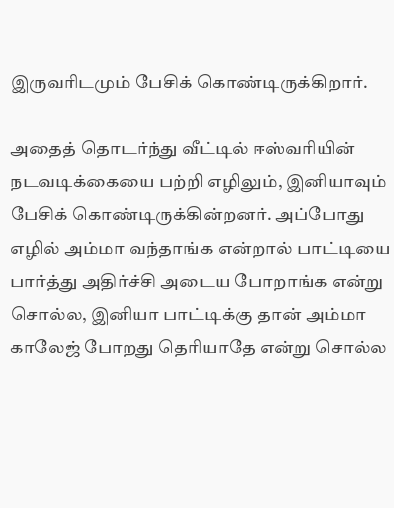இருவரிடமும் பேசிக் கொண்டிருக்கிறார்.

அதைத் தொடர்ந்து வீட்டில் ஈஸ்வரியின் நடவடிக்கையை பற்றி எழிலும், இனியாவும் பேசிக் கொண்டிருக்கின்றனர். அப்போது எழில் அம்மா வந்தாங்க என்றால் பாட்டியை பார்த்து அதிர்ச்சி அடைய போறாங்க என்று சொல்ல, இனியா பாட்டிக்கு தான் அம்மா காலேஜ் போறது தெரியாதே என்று சொல்ல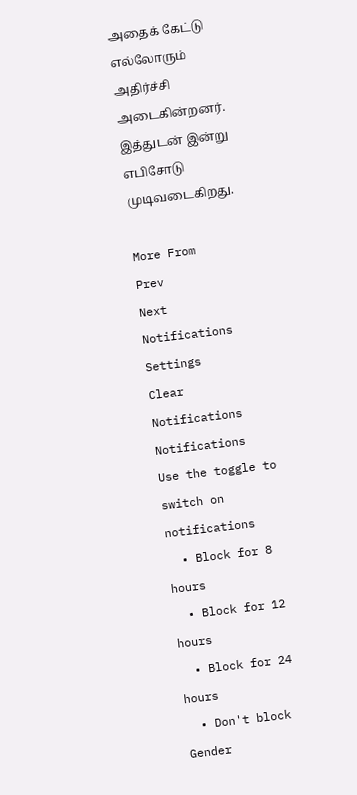அதைக் கேட்டு எல்லோரும் அதிர்ச்சி அடைகின்றனர். இத்துடன் இன்று எபிசோடு முடிவடைகிறது.

More From
Prev
Next
Notifications
Settings
Clear Notifications
Notifications
Use the toggle to switch on notifications
  • Block for 8 hours
  • Block for 12 hours
  • Block for 24 hours
  • Don't block
Gender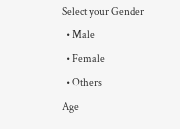Select your Gender
  • Male
  • Female
  • Others
Age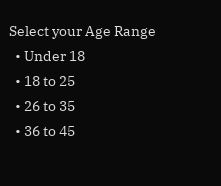Select your Age Range
  • Under 18
  • 18 to 25
  • 26 to 35
  • 36 to 45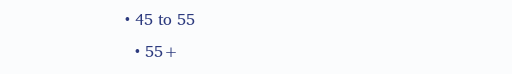• 45 to 55
  • 55+